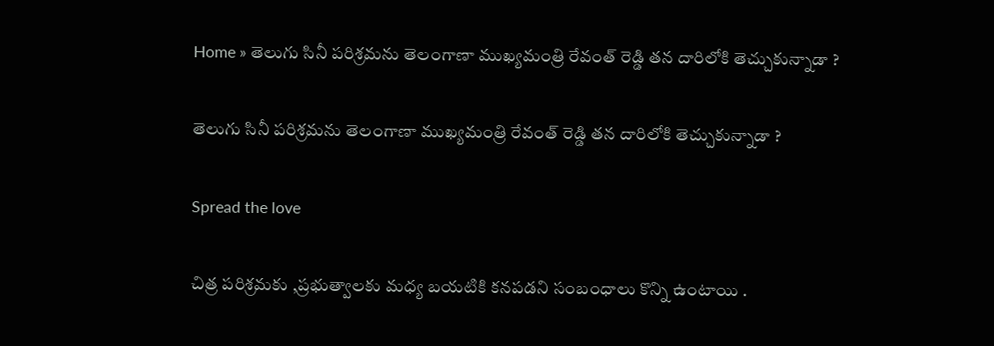Home » తెలుగు సినీ పరిశ్రమను తెలంగాణా ముఖ్యమంత్రి రేవంత్ రెడ్డి తన దారిలోకి తెచ్చుకున్నాడా ?

తెలుగు సినీ పరిశ్రమను తెలంగాణా ముఖ్యమంత్రి రేవంత్ రెడ్డి తన దారిలోకి తెచ్చుకున్నాడా ?

Spread the love

చిత్ర పరిశ్రమకు ,ప్రభుత్వాలకు మధ్య బయటికి కనపడని సంబంధాలు కొన్ని ఉంటాయి .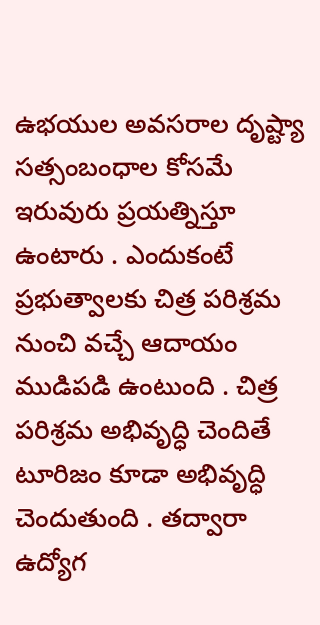ఉభయుల అవసరాల దృష్ట్యా సత్సంబంధాల కోసమే ఇరువురు ప్రయత్నిస్తూ ఉంటారు . ఎందుకంటే ప్రభుత్వాలకు చిత్ర పరిశ్రమ నుంచి వచ్చే ఆదాయం ముడిపడి ఉంటుంది . చిత్ర పరిశ్రమ అభివృద్ధి చెందితే టూరిజం కూడా అభివృద్ధి చెందుతుంది . తద్వారా ఉద్యోగ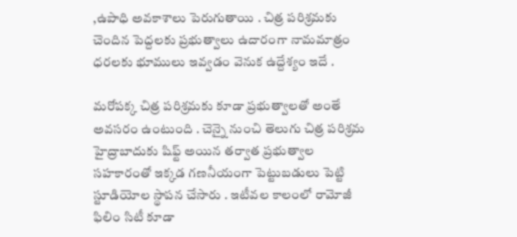,ఉపాధి అవకాశాలు పెరుగుతాయి . చిత్ర పరిశ్రమకు చెందిన పెద్దలకు ప్రభుత్వాలు ఉదారంగా నామమాత్రం ధరలకు భూములు ఇవ్వడం వెనుక ఉద్దేశ్యం ఇదే .

మరోపక్క చిత్ర పరిశ్రమకు కూడా ప్రభుత్వాలతో అంతే అవసరం ఉంటుంది . చెన్నై నుంచి తెలుగు చిత్ర పరిశ్రమ హైద్రాబాదుకు షిఫ్ట్ అయిన తర్వాత ప్రభుత్వాల సహకారంతో ఇక్కడ గణనీయంగా పెట్టుబడులు పెట్టి స్టూడియోల స్థాపన చేసారు . ఇటీవల కాలంలో రామోజీ ఫిలిం సిటీ కూడా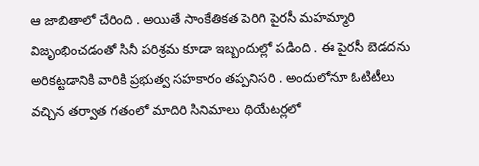ఆ జాబితాలో చేరింది . అయితే సాంకేతికత పెరిగి పైరసీ మహమ్మారి విజృంభించడంతో సినీ పరిశ్రమ కూడా ఇబ్బందుల్లో పడింది . ఈ పైరసీ బెడదను అరికట్టడానికి వారికి ప్రభుత్వ సహకారం తప్పనిసరి . అందులోనూ ఓటిటీలు వచ్చిన తర్వాత గతంలో మాదిరి సినిమాలు థియేటర్లలో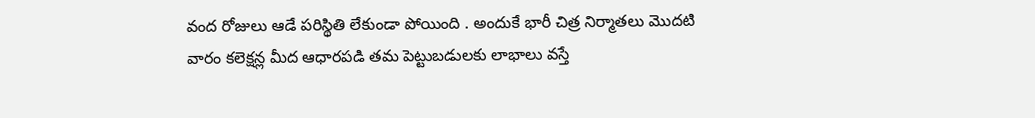వంద రోజులు ఆడే పరిస్థితి లేకుండా పోయింది . అందుకే భారీ చిత్ర నిర్మాతలు మొదటి వారం కలెక్షన్ల మీద ఆధారపడి తమ పెట్టుబడులకు లాభాలు వస్తే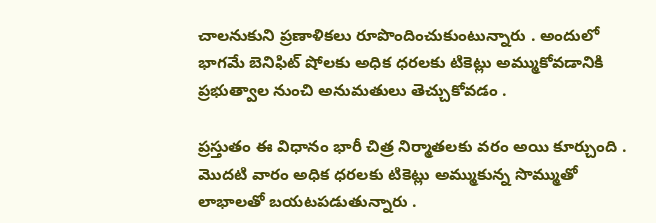చాలనుకుని ప్రణాళికలు రూపొందించుకుంటున్నారు . అందులో భాగమే బెనిఫిట్ షోలకు అధిక ధరలకు టికెట్లు అమ్ముకోవడానికి ప్రభుత్వాల నుంచి అనుమతులు తెచ్చుకోవడం .

ప్రస్తుతం ఈ విధానం భారీ చిత్ర నిర్మాతలకు వరం అయి కూర్చుంది . మొదటి వారం అధిక ధరలకు టికెట్లు అమ్ముకున్న సొమ్ముతో లాభాలతో బయటపడుతున్నారు .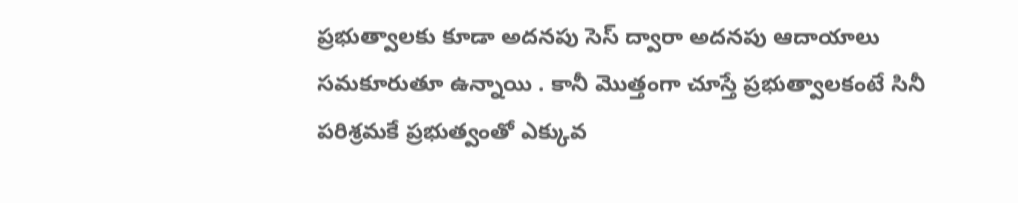ప్రభుత్వాలకు కూడా అదనపు సెస్ ద్వారా అదనపు ఆదాయాలు సమకూరుతూ ఉన్నాయి . కానీ మొత్తంగా చూస్తే ప్రభుత్వాలకంటే సినీ పరిశ్రమకే ప్రభుత్వంతో ఎక్కువ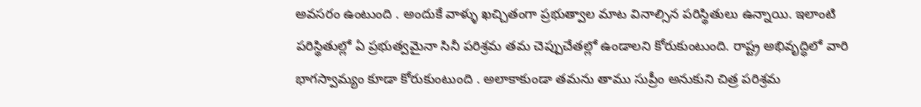అవసరం ఉంటుంది . అందుకే వాళ్ళు ఖచ్చితంగా ప్రభుత్వాల మాట వినాల్సిన పరిస్థితులు ఉన్నాయి. ఇలాంటి పరిస్థితుల్లో ఏ ప్రభుత్వమైనా సినీ పరిశ్రమ తమ చెప్పుచేతల్లో ఉండాలని కోరుకుంటుంది. రాష్ట్ర అభివృద్ధిలో వారి భాగస్వామ్యం కూడా కోరుకుంటుంది . అలాకాకుండా తమను తాము సుప్రీం అనుకుని చిత్ర పరిశ్రమ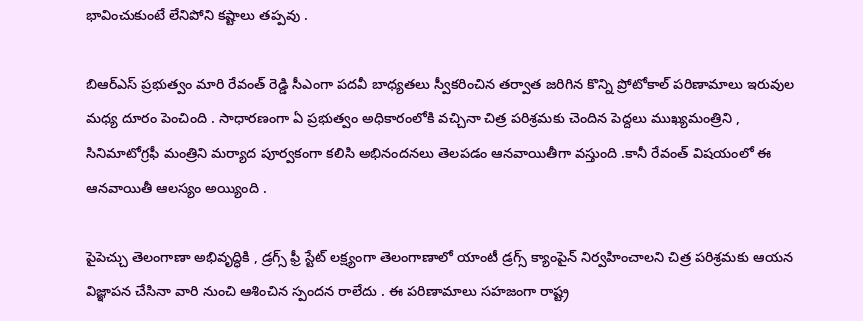భావించుకుంటే లేనిపోని కష్టాలు తప్పవు .

బిఆర్ఎస్ ప్రభుత్వం మారి రేవంత్ రెడ్డి సీఎంగా పదవీ బాధ్యతలు స్వీకరించిన తర్వాత జరిగిన కొన్ని ప్రోటోకాల్ పరిణామాలు ఇరువుల మధ్య దూరం పెంచింది . సాధారణంగా ఏ ప్రభుత్వం అధికారంలోకి వచ్చినా చిత్ర పరిశ్రమకు చెందిన పెద్దలు ముఖ్యమంత్రిని , సినిమాటోగ్రఫీ మంత్రిని మర్యాద పూర్వకంగా కలిసి అభినందనలు తెలపడం ఆనవాయితీగా వస్తుంది .కానీ రేవంత్ విషయంలో ఈ ఆనవాయితీ ఆలస్యం అయ్యింది .

పైపెచ్చు తెలంగాణా అభివృద్ధికి , డ్రగ్స్ ఫ్రీ స్టేట్ లక్ష్యంగా తెలంగాణాలో యాంటీ డ్రగ్స్ క్యాంపైన్ నిర్వహించాలని చిత్ర పరిశ్రమకు ఆయన విజ్ఞాపన చేసినా వారి నుంచి ఆశించిన స్పందన రాలేదు . ఈ పరిణామాలు సహజంగా రాష్ట్ర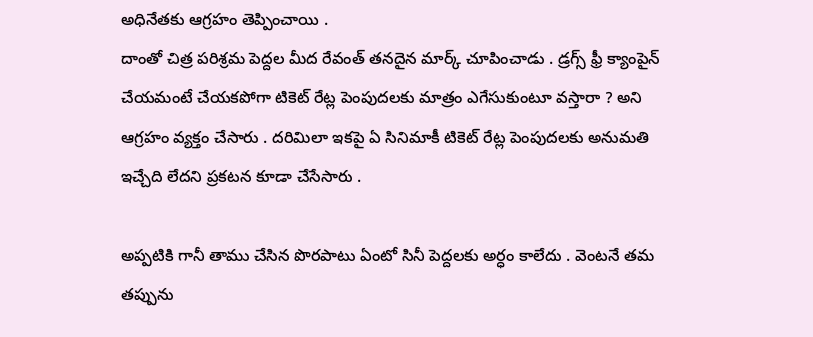అధినేతకు ఆగ్రహం తెప్పించాయి .
దాంతో చిత్ర పరిశ్రమ పెద్దల మీద రేవంత్ తనదైన మార్క్ చూపించాడు . డ్రగ్స్ ఫ్రీ క్యాంపైన్ చేయమంటే చేయకపోగా టికెట్ రేట్ల పెంపుదలకు మాత్రం ఎగేసుకుంటూ వస్తారా ? అని ఆగ్రహం వ్యక్తం చేసారు . దరిమిలా ఇకపై ఏ సినిమాకీ టికెట్ రేట్ల పెంపుదలకు అనుమతి ఇచ్చేది లేదని ప్రకటన కూడా చేసేసారు .

అప్పటికి గానీ తాము చేసిన పొరపాటు ఏంటో సినీ పెద్దలకు అర్ధం కాలేదు . వెంటనే తమ తప్పును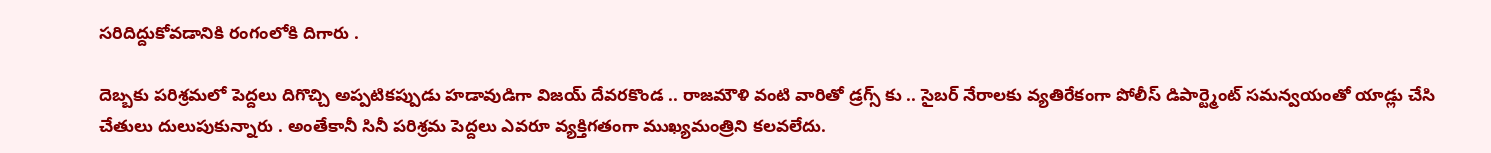సరిదిద్దుకోవడానికి రంగంలోకి దిగారు .

దెబ్బకు పరిశ్రమలో పెద్దలు దిగొచ్చి అప్పటికప్పుడు హడావుడిగా విజయ్ దేవరకొండ .. రాజమౌళి వంటి వారితో డ్రగ్స్ కు .. సైబర్ నేరాలకు వ్యతిరేకంగా పోలీస్ డిపార్ట్మెంట్ సమన్వయంతో యాడ్లు చేసి చేతులు దులుపుకున్నారు . అంతేకానీ సినీ పరిశ్రమ పెద్దలు ఎవరూ వ్యక్తిగతంగా ముఖ్యమంత్రిని కలవలేదు.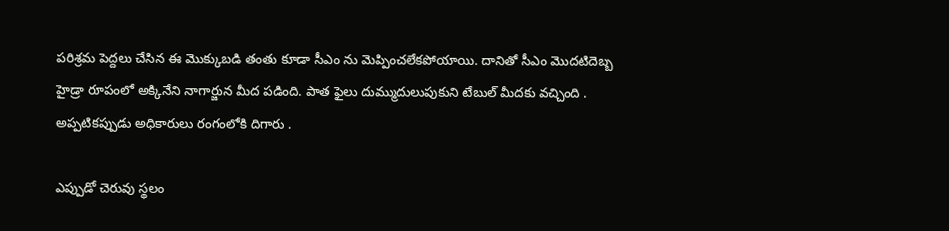పరిశ్రమ పెద్దలు చేసిన ఈ మొక్కుబడి తంతు కూడా సీఎం ను మెప్పించలేకపోయాయి. దానితో సీఎం మొదటిదెబ్బ హైడ్రా రూపంలో అక్కినేని నాగార్జున మీద పడింది. పాత ఫైలు దుమ్ముదులుపుకుని టేబుల్ మీదకు వచ్చింది . అప్పటికప్పుడు అధికారులు రంగంలోకి దిగారు .

ఎప్పుడో చెరువు స్థలం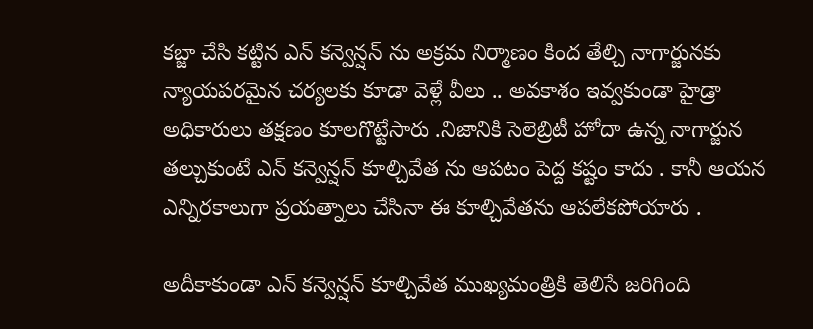కబ్జా చేసి కట్టిన ఎన్ కన్వెన్షన్ ను అక్రమ నిర్మాణం కింద తేల్చి నాగార్జునకు న్యాయపరమైన చర్యలకు కూడా వెళ్లే వీలు .. అవకాశం ఇవ్వకుండా హైడ్రా అధికారులు తక్షణం కూలగొట్టేసారు .నిజానికి సెలెబ్రిటీ హోదా ఉన్న నాగార్జున తల్చుకుంటే ఎన్ కన్వెన్షన్ కూల్చివేత ను ఆపటం పెద్ద కష్టం కాదు . కానీ ఆయన ఎన్నిరకాలుగా ప్రయత్నాలు చేసినా ఈ కూల్చివేతను ఆపలేకపోయారు .

అదీకాకుండా ఎన్ కన్వెన్షన్ కూల్చివేత ముఖ్యమంత్రికి తెలిసే జరిగింది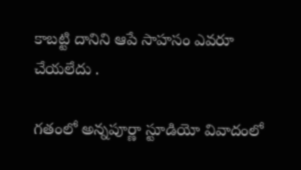కాబట్టి దానిని ఆపే సాహసం ఎవరూ చేయలేదు .

గతంలో అన్నపూర్ణా స్టూడియో వివాదంలో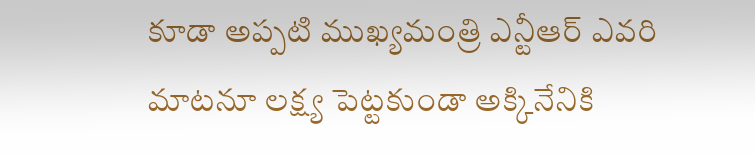కూడా అప్పటి ముఖ్యమంత్రి ఎన్టీఆర్ ఎవరి మాటనూ లక్ష్య పెట్టకుండా అక్కినేనికి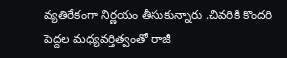వ్యతిరేకంగా నిర్ణయం తీసుకున్నారు .చివరికి కొందరి పెద్దల మధ్యవర్తిత్వంతో రాజీ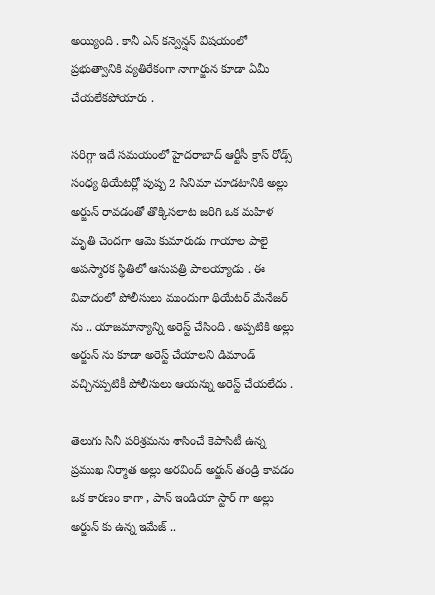అయ్యింది . కానీ ఎన్ కన్వెన్షన్ విషయంలో ప్రభుత్వానికి వ్యతిరేకంగా నాగార్జున కూడా ఏమీ చేయలేకపోయారు .

సరిగ్గా ఇదే సమయంలో హైదరాబాద్ ఆర్టీసీ క్రాస్ రోడ్స్ సంధ్య థియేటర్లో పుష్ప 2 సినిమా చూడటానికి అల్లు అర్జున్ రావడంతో తొక్కిసలాట జరిగి ఒక మహిళ మృతి చెందగా ఆమె కుమారుడు గాయాల పాలై అపస్మారక స్థితిలో ఆసుపత్రి పాలయ్యాడు . ఈ వివాదంలో పోలీసులు ముందుగా థియేటర్ మేనేజర్ ను .. యాజమాన్యాన్ని అరెస్ట్ చేసింది . అప్పటికి అల్లు అర్జున్ ను కూడా అరెస్ట్ చేయాలని డిమాండ్ వచ్చినప్పటికీ పోలీసులు ఆయన్ను అరెస్ట్ చేయలేదు .

తెలుగు సినీ పరిశ్రమను శాసించే కెపాసిటీ ఉన్న ప్రముఖ నిర్మాత అల్లు అరవింద్ అర్జున్ తండ్రి కావడం ఒక కారణం కాగా , పాన్ ఇండియా స్టార్ గా అల్లు అర్జున్ కు ఉన్న ఇమేజ్ ..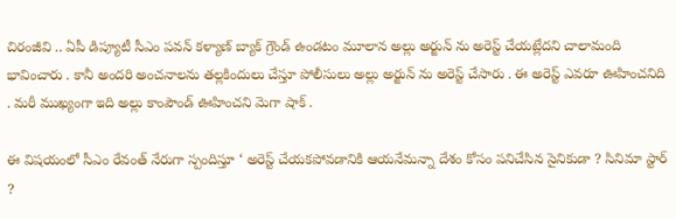చిరంజీవి .. ఏపీ డిప్యూటీ సీఎం పవన్ కళ్యాణ్ బ్యాక్ గ్రౌండ్ ఉండటం మూలాన అల్లు అర్జున్ ను అరెస్ట్ చేయట్లేదని చాలామంది భావించారు . కానీ అందరి అంచనాలను తల్లకిందులు చేస్తూ పోలీసులు అల్లు అర్జున్ ను అరెస్ట్ చేసారు . ఈ అరెస్ట్ ఎవరూ ఊహించనిది . మరీ ముఖ్యంగా ఇది అల్లు కాంపౌండ్ ఊహించని మెగా షాక్ .

ఈ విషయంలో సీఎం రేవంత్ నేరుగా స్పందిస్తూ ‘ అరెస్ట్ చేయకపోవడానికి ఆయనేమన్నా దేశం కోసం పనిచేసిన సైనికుడా ? సినిమా స్టార్ ?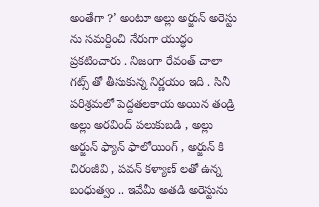అంతేగా ?’ అంటూ అల్లు అర్జున్ అరెస్టు ను సమర్దించి నేరుగా యుద్ధం ప్రకటించారు . నిజంగా రేవంత్ చాలా గట్స్ తో తీసుకున్న నిర్ణయం ఇది . సినీ పరిశ్రమలో పెద్దతలకాయ అయిన తండ్రి అల్లు అరవింద్ పలుకుబడి , అల్లు అర్జున్ ఫ్యాన్ ఫాలోయింగ్ , అర్జున్ కి చిరంజీవి , పవన్ కళ్యాణ్ లతో ఉన్న బంధుత్వం .. ఇవేమీ అతడి అరెస్టును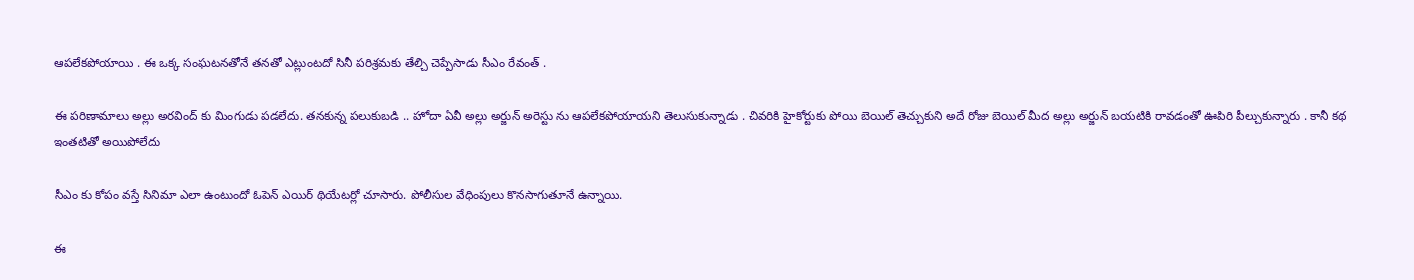ఆపలేకపోయాయి . ఈ ఒక్క సంఘటనతోనే తనతో ఎట్లుంటదో సినీ పరిశ్రమకు తేల్చి చెప్పేసాడు సీఎం రేవంత్ .

ఈ పరిణామాలు అల్లు అరవింద్ కు మింగుడు పడలేదు. తనకున్న పలుకుబడి .. హోదా ఏవీ అల్లు అర్జున్ అరెస్టు ను ఆపలేకపోయాయని తెలుసుకున్నాడు . చివరికి హైకోర్టుకు పోయి బెయిల్ తెచ్చుకుని అదే రోజు బెయిల్ మీద అల్లు అర్జున్ బయటికి రావడంతో ఊపిరి పీల్చుకున్నారు . కానీ కథ ఇంతటితో అయిపోలేదు

సీఎం కు కోపం వస్తే సినిమా ఎలా ఉంటుందో ఓపెన్ ఎయిర్ థియేటర్లో చూసారు. పోలీసుల వేధింపులు కొనసాగుతూనే ఉన్నాయి.

ఈ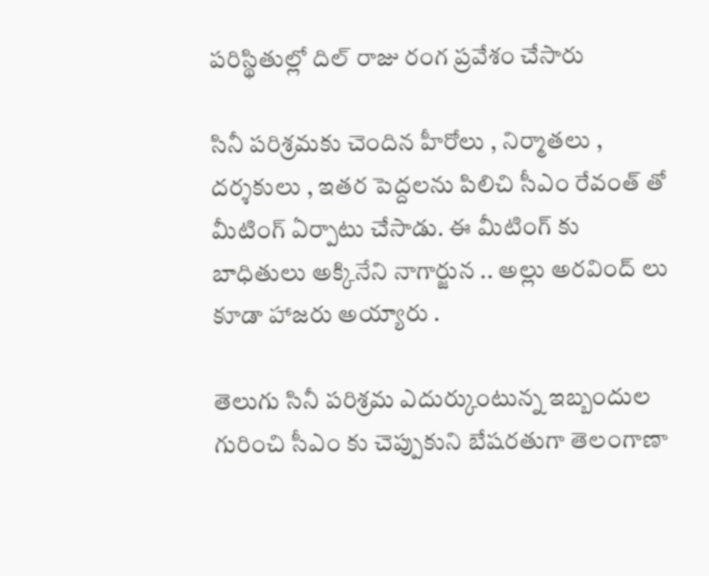పరిస్థితుల్లో దిల్ రాజు రంగ ప్రవేశం చేసారు

సినీ పరిశ్రమకు చెందిన హీరోలు , నిర్మాతలు , దర్శకులు , ఇతర పెద్దలను పిలిచి సీఎం రేవంత్ తో మీటింగ్ ఏర్పాటు చేసాడు. ఈ మీటింగ్ కు బాధితులు అక్కినేని నాగార్జున .. అల్లు అరవింద్ లు కూడా హాజరు అయ్యారు .

తెలుగు సినీ పరిశ్రమ ఎదుర్కుంటున్న ఇబ్బందుల గురించి సీఎం కు చెప్పుకుని బేషరతుగా తెలంగాణా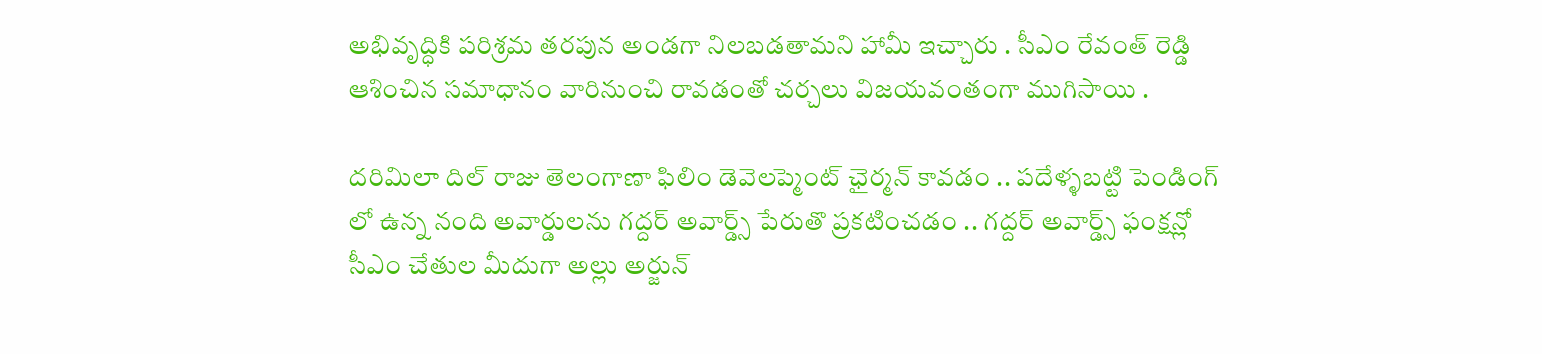అభివృద్ధికి పరిశ్రమ తరపున అండగా నిలబడతామని హామీ ఇచ్చారు . సీఎం రేవంత్ రెడ్డి ఆశించిన సమాధానం వారినుంచి రావడంతో చర్చలు విజయవంతంగా ముగిసాయి .

దరిమిలా దిల్ రాజు తెలంగాణా ఫిలిం డెవెలప్మెంట్ ఛైర్మన్ కావడం .. పదేళ్ళబట్టి పెండింగ్ లో ఉన్న నంది అవార్డులను గద్దర్ అవార్డ్స్ పేరుతొ ప్రకటించడం .. గద్దర్ అవార్డ్స్ ఫంక్షన్లో సీఎం చేతుల మీదుగా అల్లు అర్జున్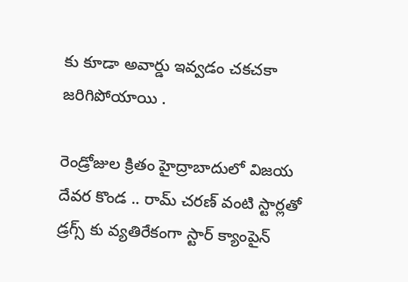కు కూడా అవార్డు ఇవ్వడం చకచకా జరిగిపోయాయి .

రెండ్రోజుల క్రితం హైద్రాబాదులో విజయ దేవర కొండ .. రామ్ చరణ్ వంటి స్టార్లతో డ్రగ్స్ కు వ్యతిరేకంగా స్టార్ క్యాంపైన్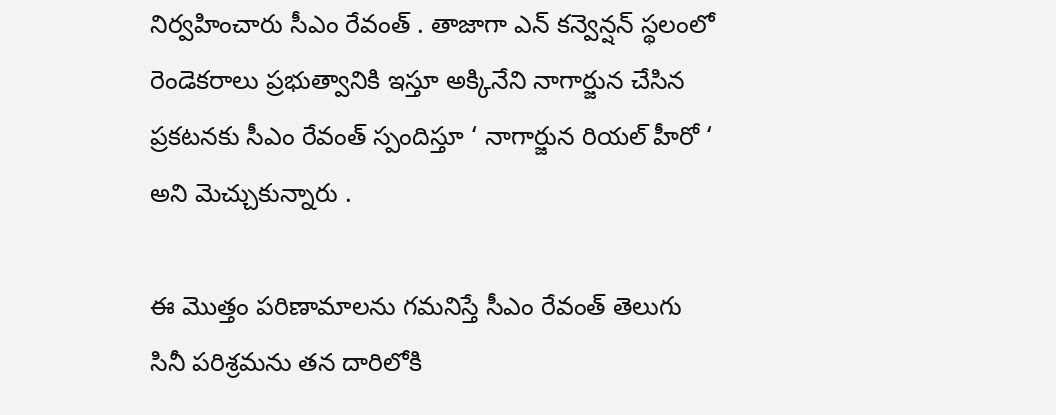నిర్వహించారు సీఎం రేవంత్ . తాజాగా ఎన్ కన్వెన్షన్ స్థలంలో రెండెకరాలు ప్రభుత్వానికి ఇస్తూ అక్కినేని నాగార్జున చేసిన ప్రకటనకు సీఎం రేవంత్ స్పందిస్తూ ‘ నాగార్జున రియల్ హీరో ‘ అని మెచ్చుకున్నారు .

ఈ మొత్తం పరిణామాలను గమనిస్తే సీఎం రేవంత్ తెలుగు సినీ పరిశ్రమను తన దారిలోకి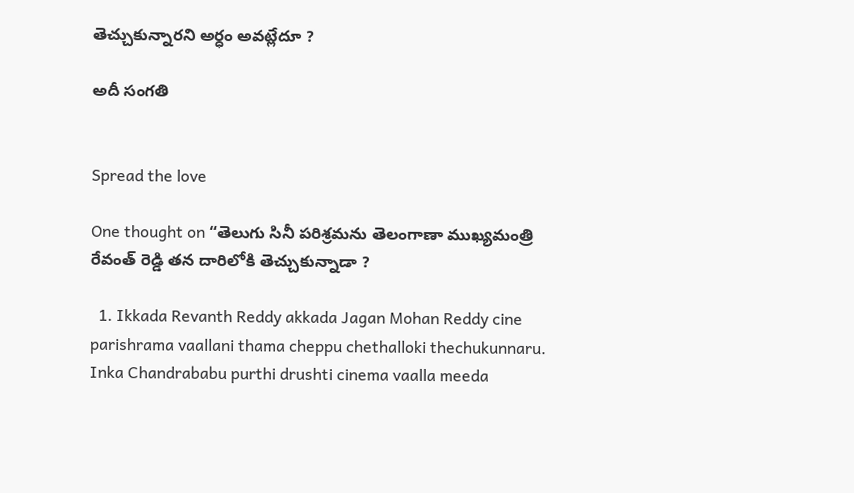తెచ్చుకున్నారని అర్ధం అవట్లేదూ ?

అదీ సంగతి


Spread the love

One thought on “తెలుగు సినీ పరిశ్రమను తెలంగాణా ముఖ్యమంత్రి రేవంత్ రెడ్డి తన దారిలోకి తెచ్చుకున్నాడా ?

  1. Ikkada Revanth Reddy akkada Jagan Mohan Reddy cine parishrama vaallani thama cheppu chethalloki thechukunnaru. Inka Chandrababu purthi drushti cinema vaalla meeda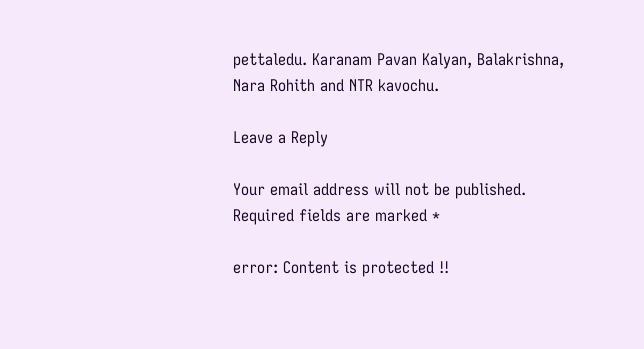pettaledu. Karanam Pavan Kalyan, Balakrishna, Nara Rohith and NTR kavochu.

Leave a Reply

Your email address will not be published. Required fields are marked *

error: Content is protected !!